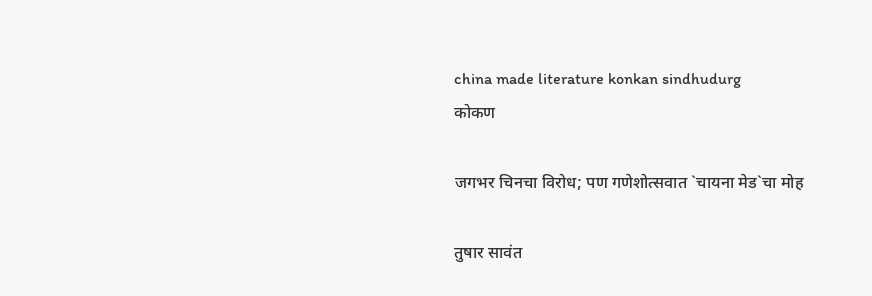china made literature konkan sindhudurg
कोकण

जगभर चिनचा विरोध; पण गणेशोत्सवात `चायना मेड`चा मोह

तुषार सावंत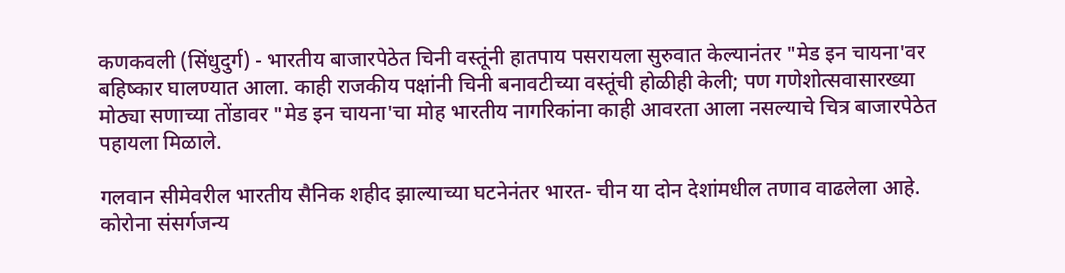कणकवली (सिंधुदुर्ग) - भारतीय बाजारपेठेत चिनी वस्तूंनी हातपाय पसरायला सुरुवात केल्यानंतर "मेड इन चायना'वर बहिष्कार घालण्यात आला. काही राजकीय पक्षांनी चिनी बनावटीच्या वस्तूंची होळीही केली; पण गणेशोत्सवासारख्या मोठ्या सणाच्या तोंडावर "मेड इन चायना'चा मोह भारतीय नागरिकांना काही आवरता आला नसल्याचे चित्र बाजारपेठेत पहायला मिळाले.

गलवान सीमेवरील भारतीय सैनिक शहीद झाल्याच्या घटनेनंतर भारत- चीन या दोन देशांमधील तणाव वाढलेला आहे. कोरोना संसर्गजन्य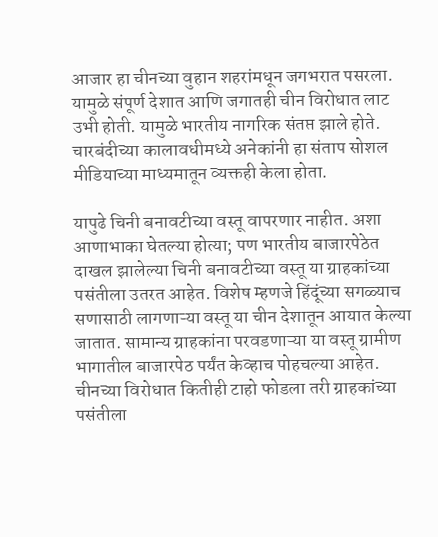आजार हा चीनच्या वुहान शहरांमधून जगभरात पसरला. यामुळे संपूर्ण देशात आणि जगातही चीन विरोधात लाट उभी होती. यामुळे भारतीय नागरिक संतप्त झाले होते. चारबंदीच्या कालावधीमध्ये अनेकांनी हा संताप सोशल मीडियाच्या माध्यमातून व्यक्तही केला होता.

यापुढे चिनी बनावटीच्या वस्तू वापरणार नाहीत. अशा आणाभाका घेतल्या होत्या; पण भारतीय बाजारपेठेत दाखल झालेल्या चिनी बनावटीच्या वस्तू या ग्राहकांच्या पसंतीला उतरत आहेत. विशेष म्हणजे हिंदूंच्या सगळ्याच सणासाठी लागणाऱ्या वस्तू या चीन देशातून आयात केल्या जातात. सामान्य ग्राहकांना परवडणाऱ्या या वस्तू ग्रामीण भागातील बाजारपेठ पर्यंत केव्हाच पोहचल्या आहेत. चीनच्या विरोधात कितीही टाहो फोडला तरी ग्राहकांच्या पसंतीला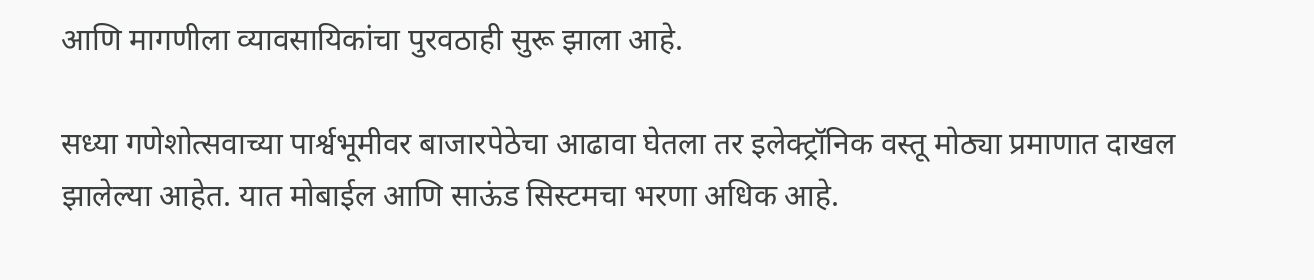आणि मागणीला व्यावसायिकांचा पुरवठाही सुरू झाला आहे.

सध्या गणेशोत्सवाच्या पार्श्वभूमीवर बाजारपेठेचा आढावा घेतला तर इलेक्‍ट्रॉनिक वस्तू मोठ्या प्रमाणात दाखल झालेल्या आहेत. यात मोबाईल आणि साऊंड सिस्टमचा भरणा अधिक आहे.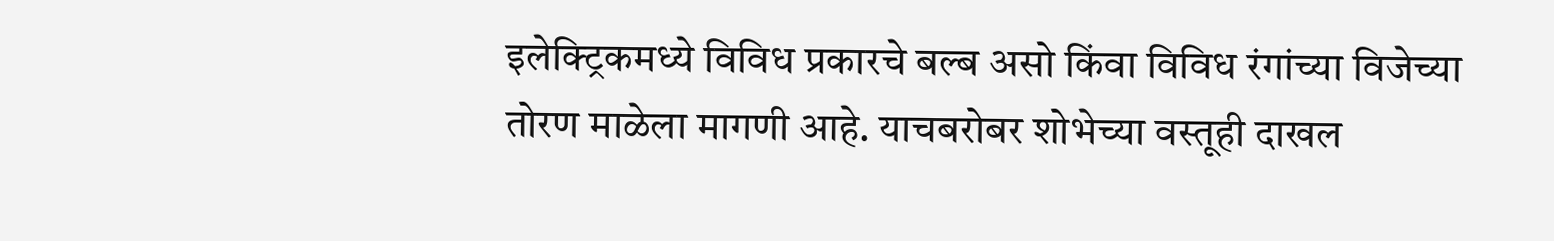इलेक्‍ट्रिकमध्ये विविध प्रकारचे बल्ब असो किंवा विविध रंगांच्या विजेच्या तोरण माळेला मागणी आहे. याचबरोबर शोभेच्या वस्तूही दाखल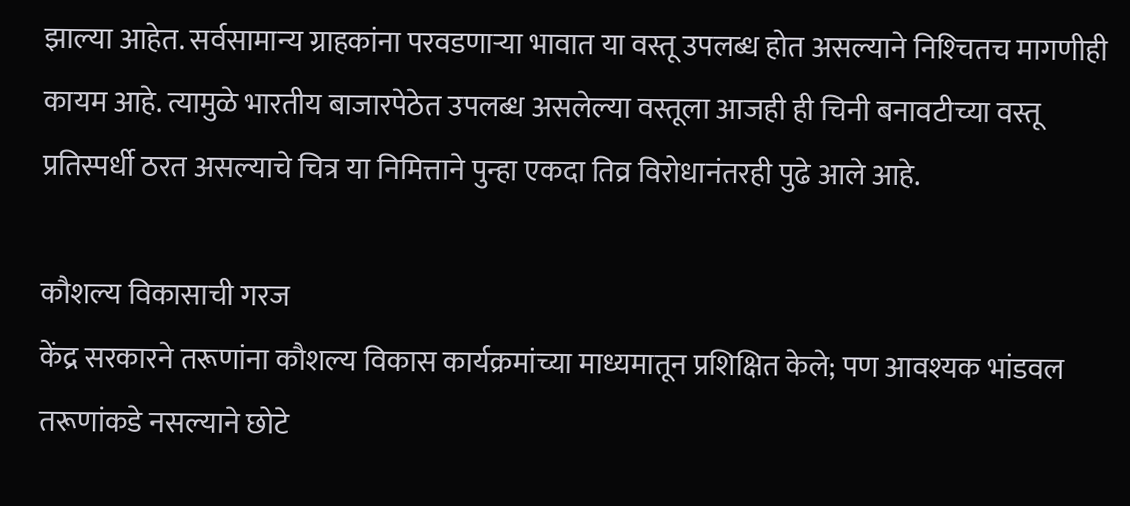झाल्या आहेत. सर्वसामान्य ग्राहकांना परवडणाऱ्या भावात या वस्तू उपलब्ध होत असल्याने निश्‍चितच मागणीही कायम आहे. त्यामुळे भारतीय बाजारपेठेत उपलब्ध असलेल्या वस्तूला आजही ही चिनी बनावटीच्या वस्तू प्रतिस्पर्धी ठरत असल्याचे चित्र या निमित्ताने पुन्हा एकदा तिव्र विरोधानंतरही पुढे आले आहे.

कौशल्य विकासाची गरज
केंद्र सरकारने तरूणांना कौशल्य विकास कार्यक्रमांच्या माध्यमातून प्रशिक्षित केले; पण आवश्‍यक भांडवल तरूणांकडे नसल्याने छोटे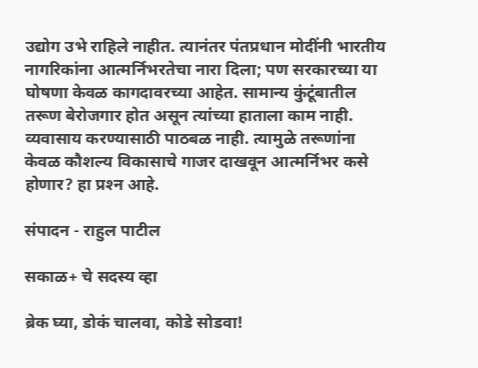उद्योग उभे राहिले नाहीत. त्यानंतर पंतप्रधान मोदींनी भारतीय नागरिकांना आत्मर्निभरतेचा नारा दिला; पण सरकारच्या या घोषणा केवळ कागदावरच्या आहेत. सामान्य कुंटूंबातील तरूण बेरोजगार होत असून त्यांच्या हाताला काम नाही. व्यवासाय करण्यासाठी पाठबळ नाही. त्यामुळे तरूणांना केवळ कौशल्य विकासाचे गाजर दाखवून आत्मर्निभर कसे होणार? हा प्रश्‍न आहे.

संपादन - राहुल पाटील

सकाळ+ चे सदस्य व्हा

ब्रेक घ्या, डोकं चालवा, कोडे सोडवा!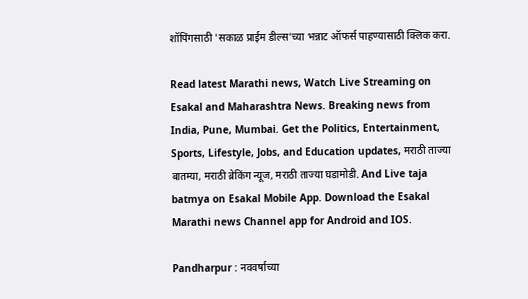शॉपिंगसाठी 'सकाळ प्राईम डील्स'च्या भन्नाट ऑफर्स पाहण्यासाठी क्लिक करा.

Read latest Marathi news, Watch Live Streaming on Esakal and Maharashtra News. Breaking news from India, Pune, Mumbai. Get the Politics, Entertainment, Sports, Lifestyle, Jobs, and Education updates, मराठी ताज्या बातम्या, मराठी ब्रेकिंग न्यूज, मराठी ताज्या घडामोडी. And Live taja batmya on Esakal Mobile App. Download the Esakal Marathi news Channel app for Android and IOS.

Pandharpur : नववर्षाच्या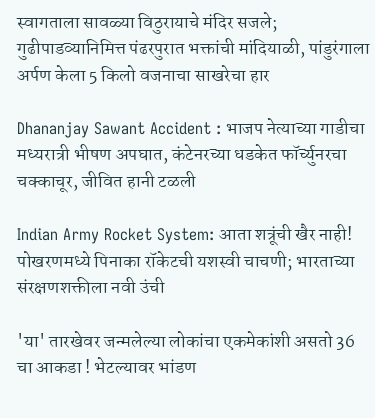स्वागताला सावळ्या विठुरायाचे मंदिर सजले; गुढीपाडव्यानिमित्त पंढरपुरात भक्तांची मांदियाळी, पांडुरंगाला अर्पण केला 5 किलो वजनाचा साखरेचा हार

Dhananjay Sawant Accident : भाजप नेत्याच्या गाडीचा मध्यरात्री भीषण अपघात, कंटेनरच्या धडकेत फॉर्च्युनरचा चक्काचूर, जीवित हानी टळली

Indian Army Rocket System: आता शत्रूंची खैर नाही! पोखरणमध्ये पिनाका रॉकेटची यशस्वी चाचणी; भारताच्या संरक्षणशक्तीला नवी उंची

'या' तारखेवर जन्मलेल्या लोकांचा एकमेकांशी असतो 36 चा आकडा ! भेटल्यावर भांडण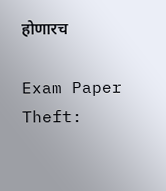होणारच

Exam Paper Theft: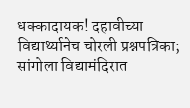धक्कादायक! दहावीच्या विद्यार्थ्यानेच चोरली प्रश्नपत्रिका; सांगोला विद्यामंदिरात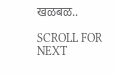खळबळ..

SCROLL FOR NEXT